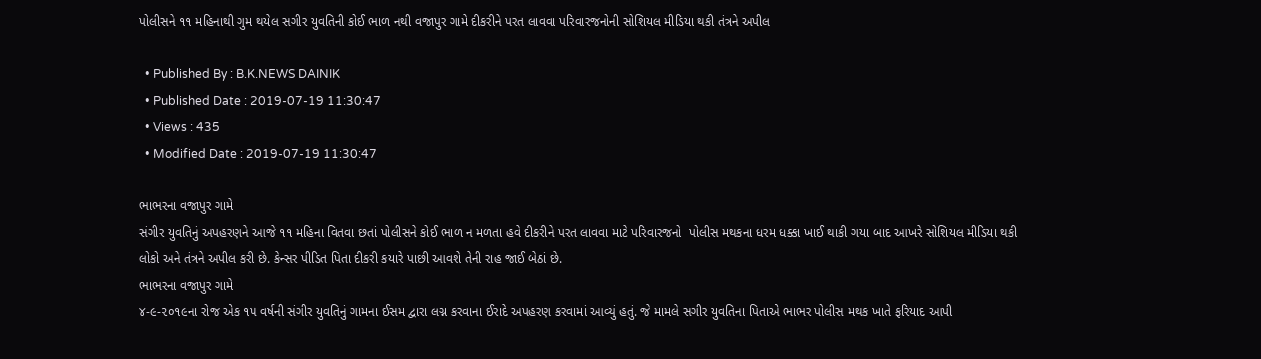પોલીસને ૧૧ મહિનાથી ગુમ થયેલ સગીર યુવતિની કોઈ ભાળ નથી વજાપુર ગામે દીકરીને પરત લાવવા પરિવારજનોની સોશિયલ મીડિયા થકી તંત્રને અપીલ

  • Published By : B.K.NEWS DAINIK
  • Published Date : 2019-07-19 11:30:47
  • Views : 435
  • Modified Date : 2019-07-19 11:30:47

ભાભરના વજાપુર ગામે
સંગીર યુવતિનું અપહરણને આજે ૧૧ મહિના વિતવા છતાં પોલીસને કોઈ ભાળ ન મળતા હવે દીકરીને પરત લાવવા માટે પરિવારજનો  પોલીસ મથકના ધરમ ધક્કા ખાઈ થાકી ગયા બાદ આખરે સોશિયલ મીડિયા થકી લોકો અને તંત્રને અપીલ કરી છે. કેન્સર પીડિત પિતા દીકરી કયારે પાછી આવશે તેની રાહ જાઈ બેઠાં છે.
ભાભરના વજાપુર ગામે
૪-૯-૨૦૧૯ના રોજ એક ૧૫ વર્ષની સંગીર યુવતિનું ગામના ઈસમ દ્વારા લગ્ન કરવાના ઈરાદે અપહરણ કરવામાં આવ્યું હતું. જે મામલે સગીર યુવતિના પિતાએ ભાભર પોલીસ મથક ખાતે ફરિયાદ આપી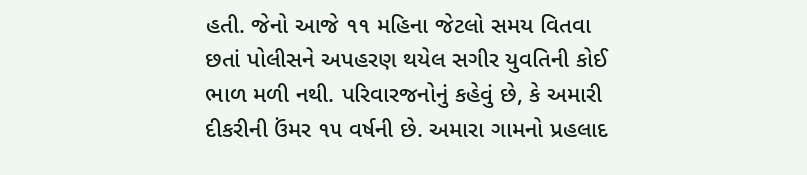હતી. જેનો આજે ૧૧ મહિના જેટલો સમય વિતવા છતાં પોલીસને અપહરણ થયેલ સગીર યુવતિની કોઈ ભાળ મળી નથી. પરિવારજનોનું કહેવું છે, કે અમારી દીકરીની ઉંમર ૧૫ વર્ષની છે. અમારા ગામનો પ્રહલાદ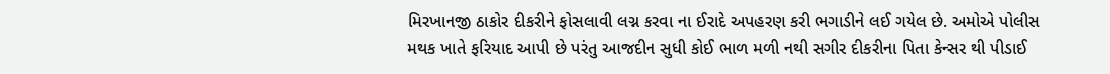મિરખાનજી ઠાકોર દીકરીને ફોસલાવી લગ્ન કરવા ના ઈરાદે અપહરણ કરી ભગાડીને લઈ ગયેલ છે. અમોએ પોલીસ મથક ખાતે ફરિયાદ આપી છે પરંતુ આજદીન સુધી કોઈ ભાળ મળી નથી સગીર દીકરીના પિતા કેન્સર થી પીડાઈ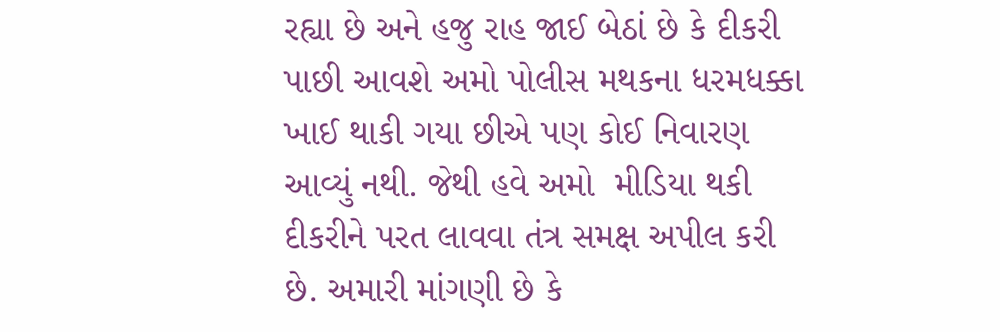રહ્યા છે અને હજુ રાહ જાઈ બેઠાં છે કે દીકરી પાછી આવશે અમો પોલીસ મથકના ધરમધક્કા ખાઈ થાકી ગયા છીએ પણ કોઈ નિવારણ આવ્યું નથી. જેથી હવે અમો  મીડિયા થકી દીકરીને પરત લાવવા તંત્ર સમક્ષ અપીલ કરી છે. અમારી માંગણી છે કે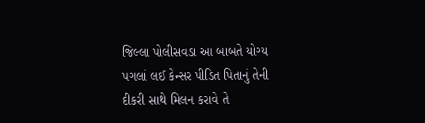જિલ્લા પોલીસવડા આ બાબતે યોગ્ય પગલાં લઈ કેન્સર પીડિત પિતાનું તેની દીકરી સાથે મિલન કરાવે તે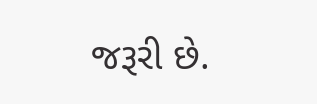જરૂરી છે.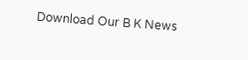Download Our B K News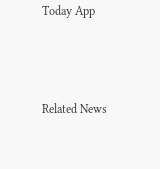Today App



Related News